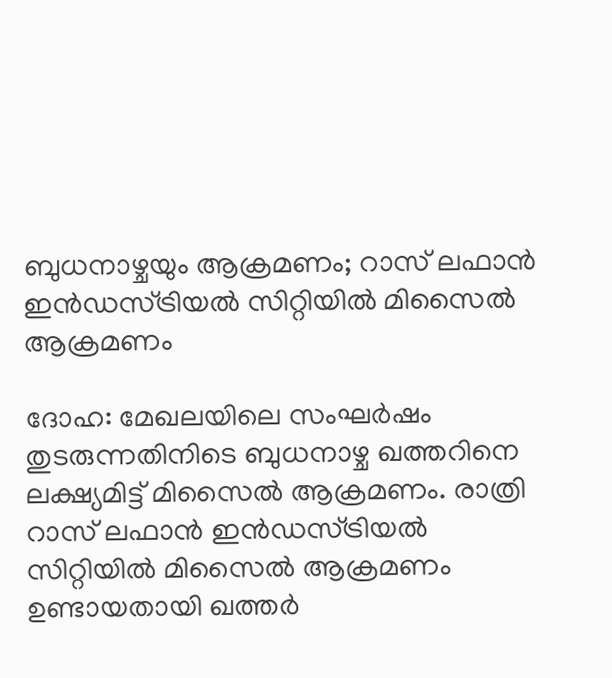ബുധനാഴ്ചയും ആക്രമണം; റാസ് ലഫാൻ ഇൻഡസ്ട്രിയൽ സിറ്റിയിൽ മിസൈൽ ആക്രമണം

ദോഹ: മേഖലയിലെ സംഘർഷം തുടരുന്നതിനിടെ ബുധനാഴ്ച ഖത്തറിനെ ലക്ഷ്യമിട്ട് മിസൈൽ ആക്രമണം. രാത്രി റാസ് ലഫാൻ ഇൻഡസ്ട്രിയൽ സിറ്റിയിൽ മിസൈൽ ആക്രമണം ഉണ്ടായതായി ഖത്തർ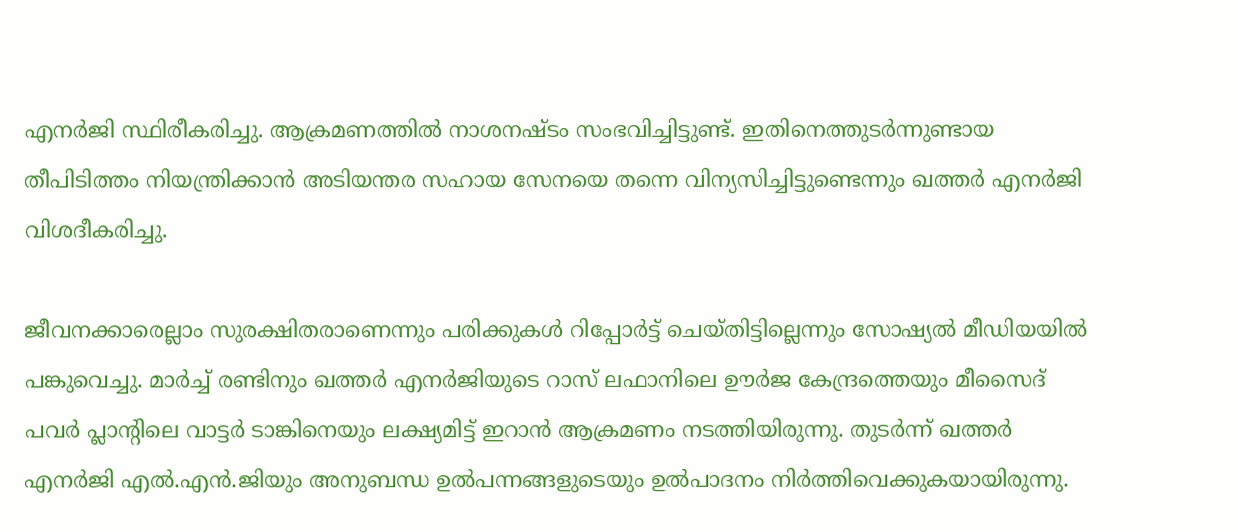എനർജി സ്ഥിരീകരിച്ചു. ആക്രമണത്തിൽ നാശനഷ്ടം സംഭവിച്ചിട്ടുണ്ട്. ഇതിനെത്തുടർന്നുണ്ടായ തീപിടിത്തം നിയന്ത്രിക്കാൻ അടിയന്തര സഹായ സേനയെ തന്നെ വിന്യസിച്ചിട്ടുണ്ടെന്നും ഖത്തർ എനർജി വിശദീകരിച്ചു.

ജീവനക്കാരെല്ലാം സുരക്ഷിതരാണെന്നും പരിക്കുകൾ റിപ്പോർട്ട് ചെയ്തിട്ടില്ലെന്നും സോഷ്യൽ മീഡിയയിൽ പങ്കുവെച്ചു. മാർച്ച് രണ്ടിനും ഖത്തർ എനർജിയുടെ റാസ് ലഫാനിലെ ഊർജ കേന്ദ്രത്തെയും മീസൈദ് പവർ പ്ലാന്റിലെ വാട്ടർ ടാങ്കിനെയും ലക്ഷ്യമിട്ട് ഇറാൻ ആക്രമണം നടത്തിയിരുന്നു. തുടർന്ന് ഖത്തർ എനർജി എൽ.എൻ.ജിയും അനുബന്ധ ഉൽപന്നങ്ങളുടെയും ഉൽപാദനം നിർത്തിവെക്കുകയായിരുന്നു.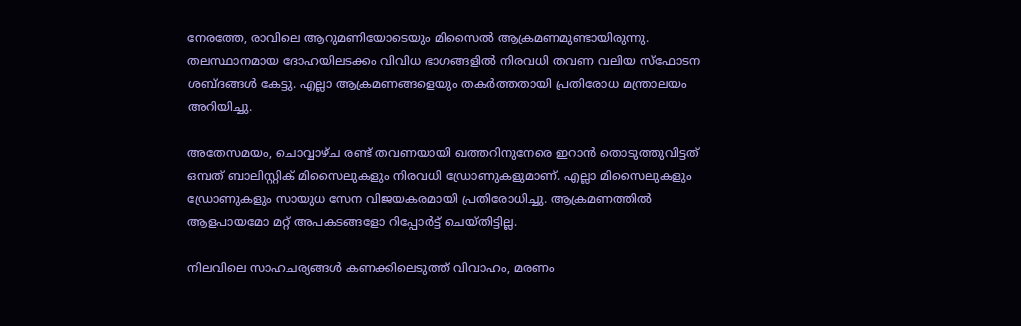നേരത്തേ, രാവിലെ ആറുമണിയോടെയും മിസൈൽ ആക്രമണമുണ്ടായിരുന്നു. തലസ്ഥാനമായ ദോഹയിലടക്കം വിവിധ ഭാഗങ്ങളിൽ നിരവധി തവണ വലിയ സ്ഫോടന ശബ്ദങ്ങൾ കേട്ടു. എല്ലാ ആക്രമണങ്ങളെയും തകർത്തതായി പ്രതിരോധ മന്ത്രാലയം അറിയിച്ചു.

അതേസമയം, ചൊവ്വാഴ്ച രണ്ട് തവണയായി ഖത്തറിനുനേരെ ഇറാൻ തൊടുത്തുവിട്ടത് ഒമ്പത് ബാലിസ്റ്റിക് മിസൈലുകളും നിരവധി ഡ്രോണുകളുമാണ്. എല്ലാ മിസൈലുകളും ഡ്രോണുകളും സായുധ സേന വിജയകരമായി പ്രതിരോധിച്ചു. ആക്രമണത്തിൽ ആളപായമോ മറ്റ് അപകടങ്ങളോ റിപ്പോർട്ട് ചെയ്തിട്ടില്ല.

നിലവിലെ സാഹചര്യങ്ങൾ കണക്കിലെടുത്ത് വിവാഹം, മരണം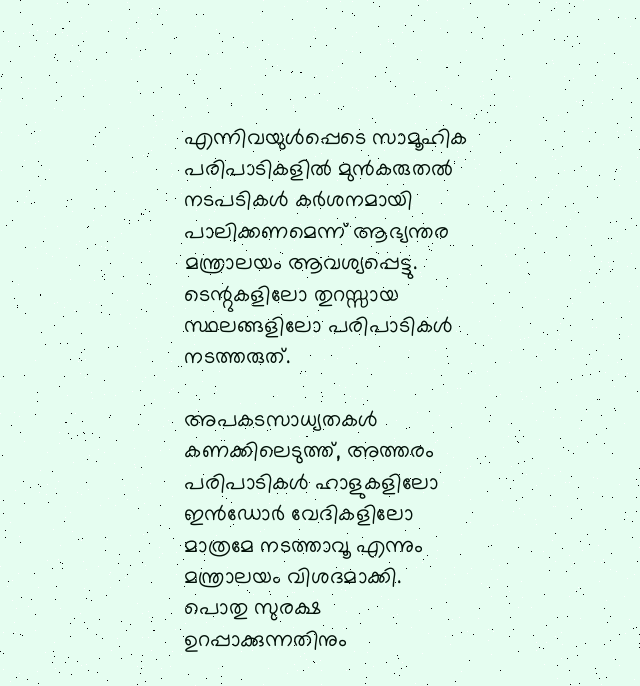എന്നിവയുൾപ്പെടെ സാമൂഹിക പരിപാടികളിൽ മുൻകരുതൽ നടപടികൾ കർശനമായി പാലിക്കണമെന്ന് ആഭ്യന്തര മന്ത്രാലയം ആവശ്യപ്പെട്ടു. ടെന്റുകളിലോ തുറസ്സായ സ്ഥലങ്ങളിലോ പരിപാടികൾ നടത്തരുത്.

അപകടസാധ്യതകൾ കണക്കിലെടുത്ത്, അത്തരം പരിപാടികൾ ഹാളുകളിലോ ഇൻഡോർ വേദികളിലോ മാത്രമേ നടത്താവൂ എന്നും മന്ത്രാലയം വിശദമാക്കി. പൊതു സുരക്ഷ ഉറപ്പാക്കുന്നതിനും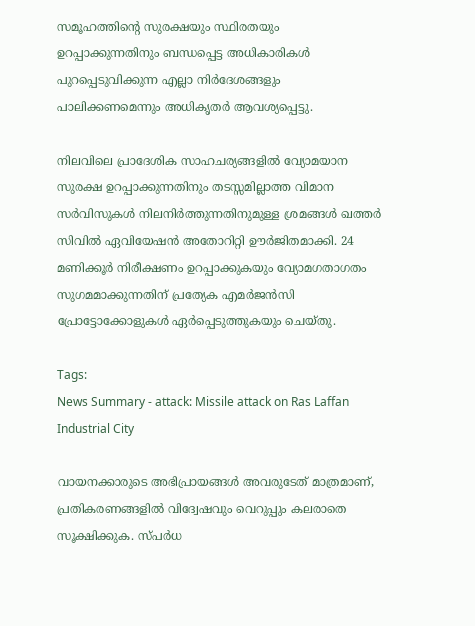സമൂഹത്തിന്റെ സുരക്ഷയും സ്ഥിരതയും ഉറപ്പാക്കുന്നതിനും ബന്ധപ്പെട്ട അധികാരികൾ പുറപ്പെടുവിക്കുന്ന എല്ലാ നിർദേശങ്ങളും പാലിക്കണമെന്നും അധികൃതർ ആവശ്യപ്പെട്ടു.

നിലവിലെ പ്രാദേശിക സാഹചര്യങ്ങളിൽ വ്യോമയാന സുരക്ഷ ഉറപ്പാക്കുന്നതിനും തടസ്സമില്ലാത്ത വിമാന സർവിസുകൾ നിലനിർത്തുന്നതിനുമുള്ള ശ്രമങ്ങൾ ഖത്തർ സിവിൽ ഏവിയേഷൻ അതോറിറ്റി ഊർജിതമാക്കി. 24 മണിക്കൂർ നിരീക്ഷണം ഉറപ്പാക്കുകയും വ്യോമഗതാഗതം സുഗമമാക്കുന്നതിന് പ്രത്യേക എമർജൻസി പ്രോട്ടോക്കോളുകൾ ഏർപ്പെടുത്തുകയും ചെയ്തു.

Tags:
News Summary - attack: Missile attack on Ras Laffan Industrial City

വായനക്കാരുടെ അഭിപ്രായങ്ങള്‍ അവരുടേത് മാത്രമാണ്, പ്രതികരണങ്ങളിൽ വിദ്വേഷവും വെറുപ്പും കലരാതെ സൂക്ഷിക്കുക. സ്പർധ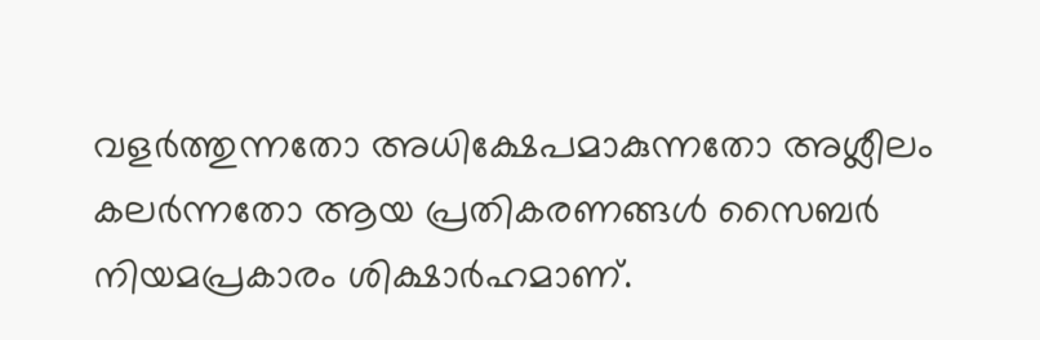വളർത്തുന്നതോ അധിക്ഷേപമാകുന്നതോ അശ്ലീലം കലർന്നതോ ആയ പ്രതികരണങ്ങൾ സൈബർ നിയമപ്രകാരം ശിക്ഷാർഹമാണ്.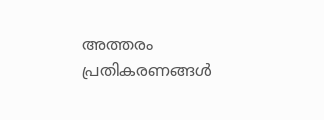അത്തരം പ്രതികരണങ്ങൾ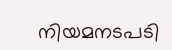നിയമനടപടി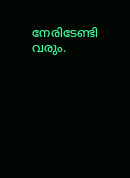നേരിടേണ്ടി വരും.